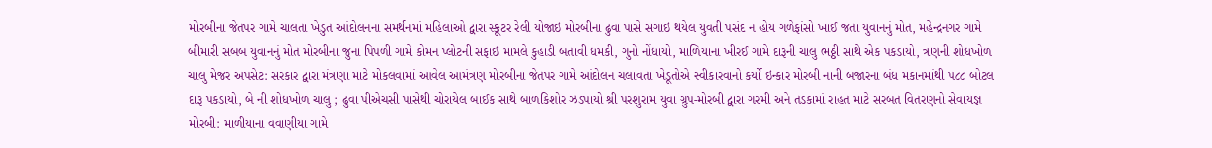મોરબીના જેતપર ગામે ચાલતા ખેડુત આંદોલનના સમર્થનમાં મહિલાઓ દ્વારા સ્કૂટર રેલી યોજાઇ મોરબીના ઢુવા પાસે સગાઇ થયેલ યુવતી પસંદ ન હોય ગળેફાંસો ખાઈ જતા યુવાનનું મોત, મહેન્દ્રનગર ગામે બીમારી સબબ યુવાનનું મોત મોરબીના જુના પિપળી ગામે કોમન પ્લોટની સફાઇ મામલે કુહાડી બતાવી ધમકી, ગુનો નોંધાયો, માળિયાના ખીરઈ ગામે દારૂની ચાલુ ભઠ્ઠી સાથે એક પકડાયો, ત્રણની શોધખોળ ચાલુ મેજર અપસેટ: સરકાર દ્વારા મંત્રણા માટે મોકલવામાં આવેલ આમંત્રણ મોરબીના જેતપર ગામે આંદોલન ચલાવતા ખેડૂતોએ સ્વીકારવાનો કર્યો ઇન્કાર મોરબી નાની બજારના બંધ મકાનમાંથી ૫૮૮ બોટલ દારૂ પકડાયો, બે ની શોધખોળ ચાલુ ; ઢુવા પીએચસી પાસેથી ચોરાયેલ બાઈક સાથે બાળકિશોર ઝડપાયો શ્રી પરશુરામ યુવા ગ્રુપ-મોરબી દ્વારા ગરમી અને તડકામાં રાહત માટે સરબત વિતરણનો સેવાયજ્ઞ મોરબી: માળીયાના વવાણીયા ગામે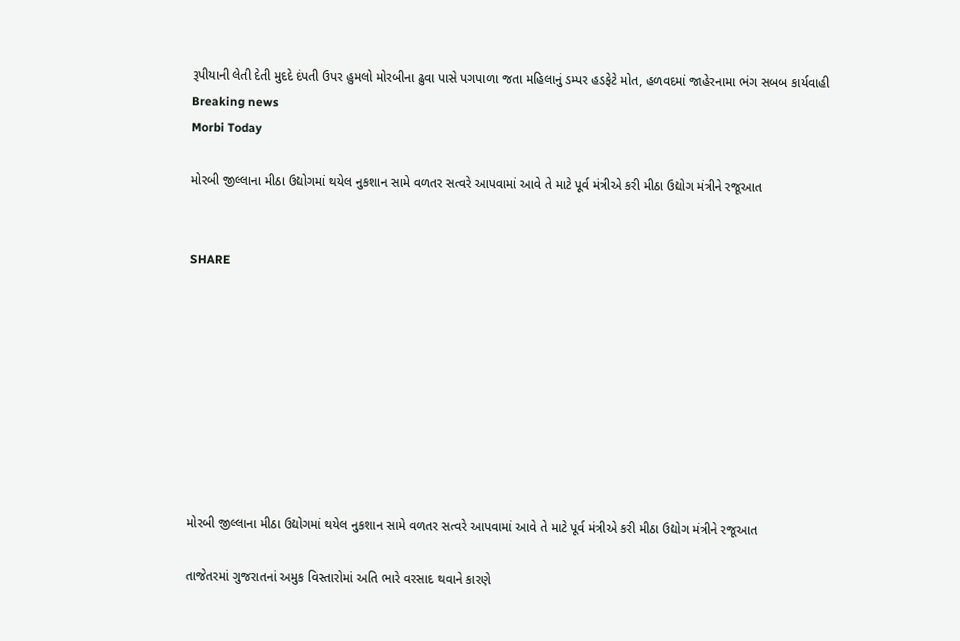રૂપીયાની લેતી દેતી મુદદે દંપતી ઉપર હુમલો મોરબીના ઢુવા પાસે પગપાળા જતા મહિલાનું ડમ્પર હડફેટે મોત, હળવદમાં જાહેરનામા ભંગ સબબ કાર્યવાહી
Breaking news
Morbi Today

મોરબી જીલ્લાના મીઠા ઉદ્યોગમાં થયેલ નુકશાન સામે વળતર સત્વરે આપવામાં આવે તે માટે પૂર્વ મંત્રીએ કરી મીઠા ઉદ્યોગ મંત્રીને રજૂઆત


SHARE









મોરબી જીલ્લાના મીઠા ઉદ્યોગમાં થયેલ નુકશાન સામે વળતર સત્વરે આપવામાં આવે તે માટે પૂર્વ મંત્રીએ કરી મીઠા ઉદ્યોગ મંત્રીને રજૂઆત

તાજેતરમાં ગુજરાતનાં અમુક વિસ્તારોમાં અતિ ભારે વરસાદ થવાને કારણે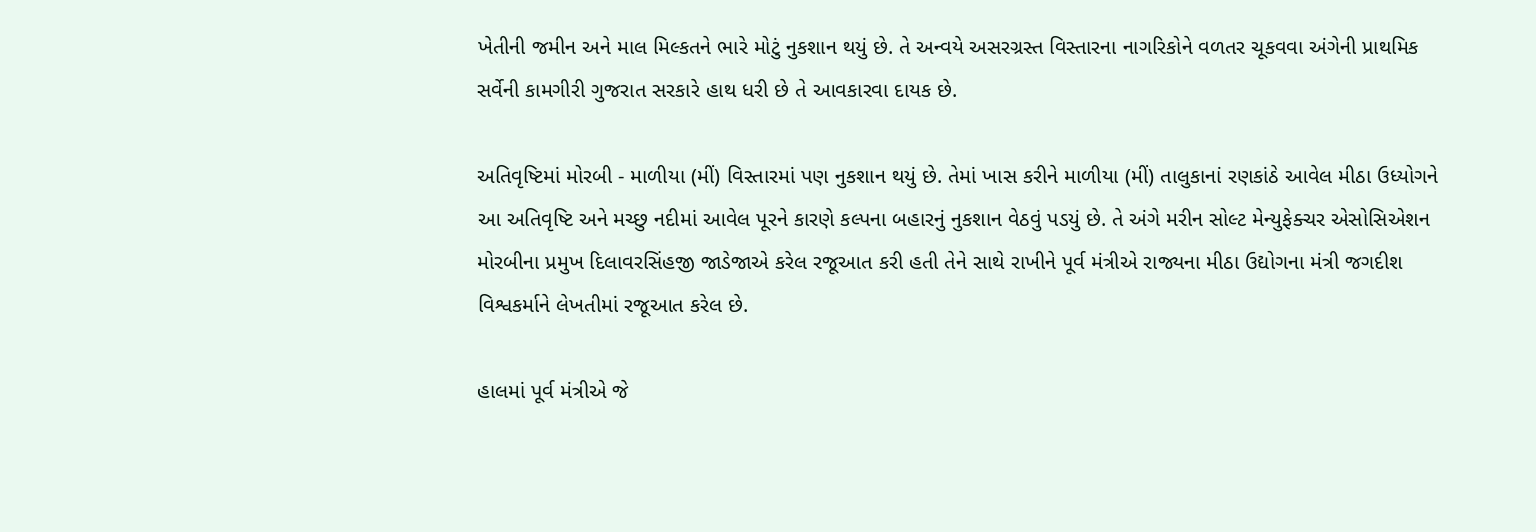ખેતીની જમીન અને માલ મિલ્કતને ભારે મોટું નુકશાન થયું છે. તે અન્વયે અસરગ્રસ્ત વિસ્તારના નાગરિકોને વળતર ચૂકવવા અંગેની પ્રાથમિક સર્વેની કામગીરી ગુજરાત સરકારે હાથ ધરી છે તે આવકારવા દાયક છે.

અતિવૃષ્ટિમાં મોરબી - માળીયા (મીં) વિસ્તારમાં પણ નુકશાન થયું છે. તેમાં ખાસ કરીને માળીયા (મીં) તાલુકાનાં રણકાંઠે આવેલ મીઠા ઉધ્યોગને આ અતિવૃષ્ટિ અને મચ્છુ નદીમાં આવેલ પૂરને કારણે કલ્પના બહારનું નુકશાન વેઠવું પડયું છે. તે અંગે મરીન સોલ્ટ મેન્યુફેક્ચર એસોસિએશન મોરબીના પ્રમુખ દિલાવરસિંહજી જાડેજાએ કરેલ રજૂઆત કરી હતી તેને સાથે રાખીને પૂર્વ મંત્રીએ રાજ્યના મીઠા ઉદ્યોગના મંત્રી જગદીશ વિશ્વકર્માને લેખતીમાં રજૂઆત કરેલ છે.

હાલમાં પૂર્વ મંત્રીએ જે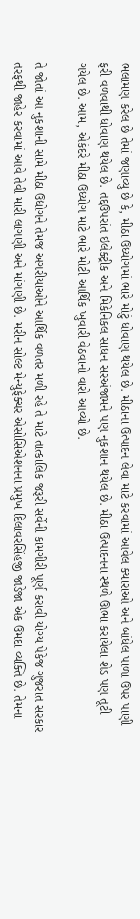ભલામણ કરેલ છે તેમાં જણાવ્યુ છે કે, મીઠા ઉધ્યોગમાં ભારે મોટું ધોવાણ થયેલ છે. મીઠાના ઉત્પાદન લેવા માટે કરવામાં આવેલ ક્યારાઓ અને બાંધેલ પાળા ઉપર પાણી ફરી વળવાથી ધોવાણ થયેલ છે. તદ્દઉપરાંત ઇલેક્ટ્રીક અને મિકેનિકલ સાધન સરઅંજામને પણ નુકશાન થયેલ છે. મીઠા ઉત્પાદનના સ્થળે ઊભા કરાયેલા શેડ પણ તૂટી ગયેલ છે. આમ, એકંદરે મીઠા ઉધ્યોગ માટે ભારે મોટી આર્થિક ખુવારી વેઠવાનો વારો આવ્યો છે.

તે જોતાં આ નુકશાની સામે મીઠા ઉદ્યોગને તેમજ અગરીયાઓને આર્થિક વળતર મળી રહે તે માટે તાત્કાલિક જરૂરી સર્વેની કામગીરી પૂર્ણ કરાવી યોગ્ય પેકેજ ગુજરાત સરકાર તરફથી જાહેર કરવામાં આવે તેવી મારી લાગણી અને માંગણી છે. મરીન સોલ્ટ મેન્યુફેક્ચર એસોસિએશનના પ્રમુખ દિલાવરસિંહજી જાડેજા એક ઉમદા વ્યક્તિ છે. તેમના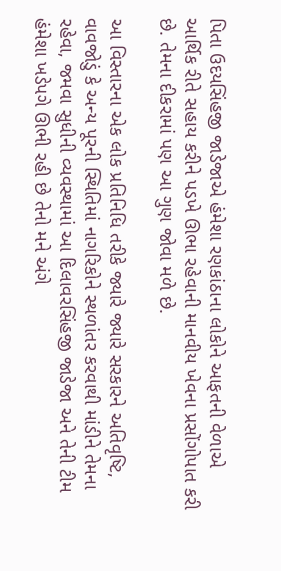પિતા ઉદયસિંહજી જાડેજાએ હંમેશા રણકાંઠાના લોકોને આફતની વેળાએ આર્થિક રીતે સહાય કરીને પડખે ઊભા રહેવાની માનવીય ખેવના પ્રસોંગોપાત કરી છે. તેમના દીકરામાં પણ આ ગુણ જોવા મળે છે.

આ વિસ્તારના એક લોક પ્રતિનિધિ તરીકે જ્યારે જ્યારે સરકારને અતિવૃષ્ટિ, વાવજોડું કે અન્ય પૂરની સ્થિતિમાં નાગરિકોને સ્થળાંતર કરવાથી માંડીને તેમના રહેવા, જમવા સુધીની વ્યવસ્થામાં આ દિલાવરસિંહજી જાડેજા અને તેની ટીમ હંમેશા ખડેપગે ઊભી રહી છે તેનો મને અંગે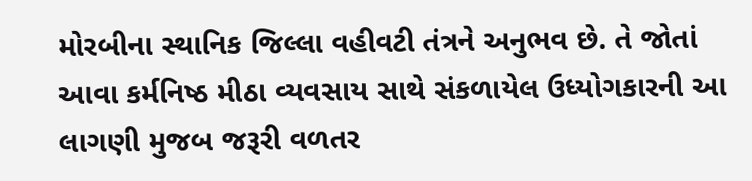મોરબીના સ્થાનિક જિલ્લા વહીવટી તંત્રને અનુભવ છે. તે જોતાં આવા કર્મનિષ્ઠ મીઠા વ્યવસાય સાથે સંકળાયેલ ઉધ્યોગકારની આ લાગણી મુજબ જરૂરી વળતર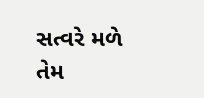સત્વરે મળે તેમ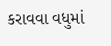કરાવવા વધુમાં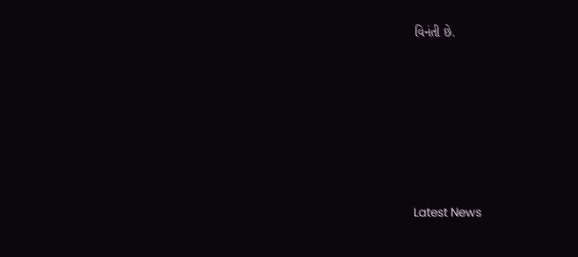વિનંતી છે.






Latest News